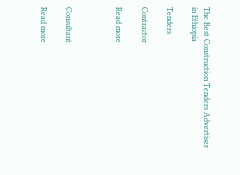The Best Construction Tenders Advertiser in Ethiopia

Tenders

Contractor

Read more



Consultant

Read more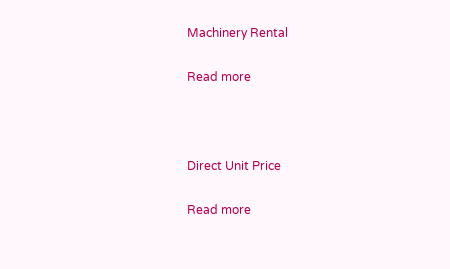Machinery Rental

Read more



Direct Unit Price

Read more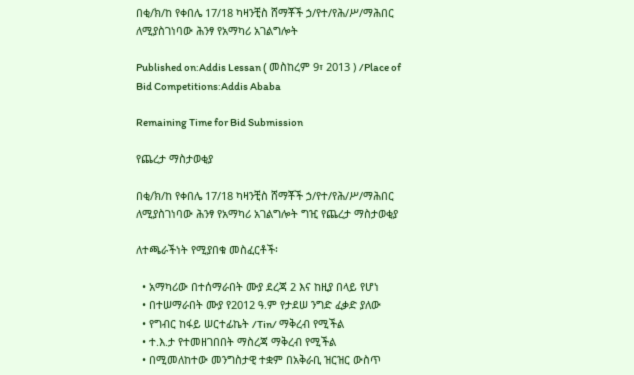በቂ/ክ/ከ የቀበሌ 17/18 ካዛንቺስ ሸማቾች ኃ/የተ/የሕ/ሥ/ማሕበር ለሚያስገነባው ሕንፃ የአማካሪ አገልግሎት

Published on:Addis Lessan ( መስከረም 9፣ 2013 ) /Place of Bid Competitions:Addis Ababa

Remaining Time for Bid Submission

የጨረታ ማስታወቂያ

በቂ/ክ/ከ የቀበሌ 17/18 ካዛንቺስ ሸማቾች ኃ/የተ/የሕ/ሥ/ማሕበር ለሚያስገነባው ሕንፃ የአማካሪ አገልግሎት ግዢ የጨረታ ማስታወቂያ

ለተጫራችነት የሚያበቁ መስፈርቶች፡

  • አማካሪው በተሰማራበት ሙያ ደረጃ 2 እና ከዚያ በላይ የሆነ
  • በተሠማራበት ሙያ የ2012 ዓ.ም የታደሠ ንግድ ፈቃድ ያለው
  • የግብር ከፋይ ሠርተፊኬት /Tin/ ማቅረብ የሚችል
  • ተ.እ.ታ የተመዘገበበት ማስረጃ ማቅረብ የሚችል
  • በሚመለከተው መንግስታዊ ተቋም በአቅራቢ ዝርዝር ውስጥ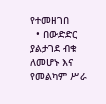የተመዘገበ
  • በውድድር ያልታገደ ብቁ ለመሆኑ እና የመልካም ሥራ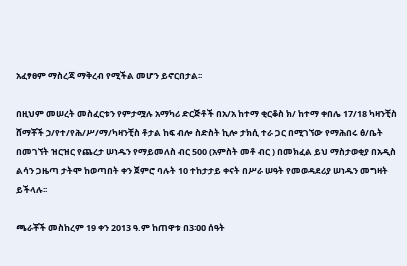አፈፃፀም ማስረጃ ማቅረብ የሚችል መሆን ይኖርበታል፡፡

በዚህም መሠረት መስፈርቱን የምታሟሉ አማካሪ ድርጅቶች በአ/አ ከተማ ቂርቆስ ክ/ ከተማ ቀበሌ 17/18 ካዛንቺስ ሸማቾች ኃ/የተ/የሕ/ሥ/ማ/ካዛንቺስ ቶታል ከፍ ብሎ ስድስት ኪሎ ታክሲ ተራ ጋር በሚገኘው የማሕበሩ ፅ/ቤት በመገኘት ዝርዝር የጨረታ ሠነዱን የማይመለስ ብር 500 (አምስት መቶ ብር ) በመክፈል ይህ ማስታወቂያ በአዲስ ልሳን ጋዜጣ ታትሞ ከወጣበት ቀን ጀምሮ ባሉት 10 ተከታታይ ቀናት በሥራ ሠዓት የመወዳደሪያ ሠነዱን መግዛት ይችላሉ፡፡

ጫራቾች መስከረም 19 ቀን 2013 ዓ.ም ከጠዋቱ በ3፡ዐዐ ሰዓት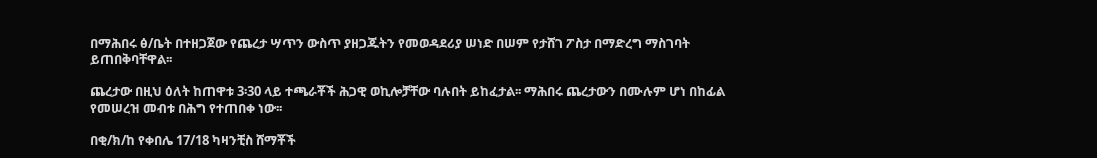በማሕበሩ ፅ/ቤት በተዘጋጀው የጨረታ ሣጥን ውስጥ ያዘጋጁትን የመወዳደሪያ ሠነድ በሠም የታሸገ ፖስታ በማድረግ ማስገባት ይጠበቅባቸዋል፡፡

ጨረታው በዚህ ዕለት ከጠዋቱ 3፡30 ላይ ተጫራቾች ሕጋዊ ወኪሎቻቸው ባሉበት ይከፈታል፡፡ ማሕበሩ ጨረታውን በሙሉም ሆነ በከፊል የመሠረዝ መብቱ በሕግ የተጠበቀ ነው፡፡

በቂ/ክ/ከ የቀበሌ 17/18 ካዛንቺስ ሸማቾች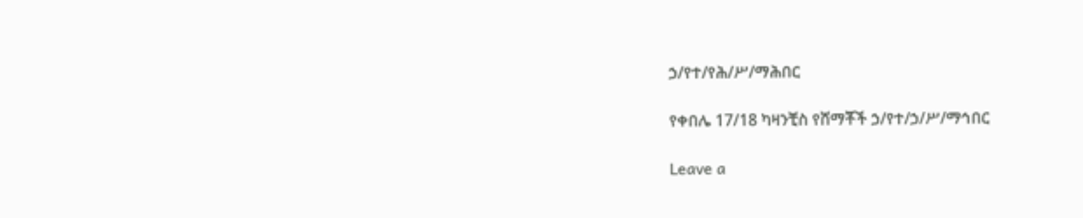ኃ/የተ/የሕ/ሥ/ማሕበር

የቀበሌ 17/18 ካዛንቺስ የሸማቾች ኃ/የተ/ኃ/ሥ/ማኅበር

Leave a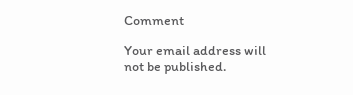Comment

Your email address will not be published.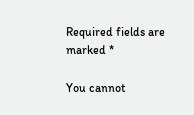Required fields are marked *

You cannot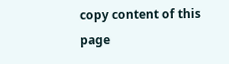copy content of this page